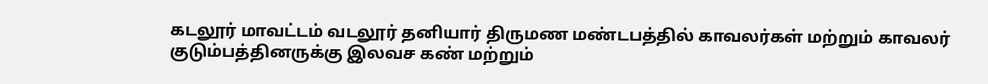கடலூர் மாவட்டம் வடலூர் தனியார் திருமண மண்டபத்தில் காவலர்கள் மற்றும் காவலர் குடும்பத்தினருக்கு இலவச கண் மற்றும்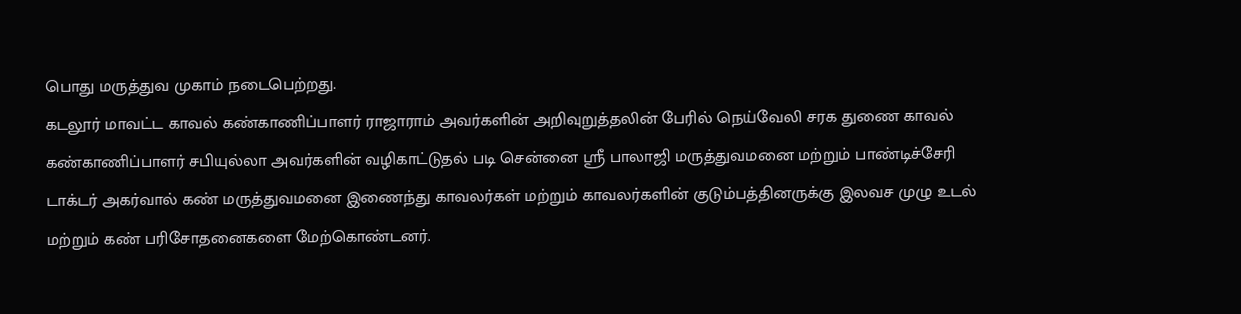பொது மருத்துவ முகாம் நடைபெற்றது.
கடலூர் மாவட்ட காவல் கண்காணிப்பாளர் ராஜாராம் அவர்களின் அறிவுறுத்தலின் பேரில் நெய்வேலி சரக துணை காவல் கண்காணிப்பாளர் சபியுல்லா அவர்களின் வழிகாட்டுதல் படி சென்னை ஸ்ரீ பாலாஜி மருத்துவமனை மற்றும் பாண்டிச்சேரி டாக்டர் அகர்வால் கண் மருத்துவமனை இணைந்து காவலர்கள் மற்றும் காவலர்களின் குடும்பத்தினருக்கு இலவச முழு உடல் மற்றும் கண் பரிசோதனைகளை மேற்கொண்டனர்.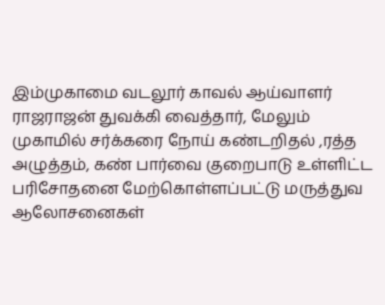இம்முகாமை வடலூர் காவல் ஆய்வாளர் ராஜராஜன் துவக்கி வைத்தார், மேலும் முகாமில் சர்க்கரை நோய் கண்டறிதல் ,ரத்த அழுத்தம், கண் பார்வை குறைபாடு உள்ளிட்ட பரிசோதனை மேற்கொள்ளப்பட்டு மருத்துவ ஆலோசனைகள்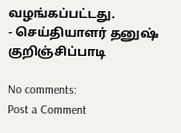வழங்கப்பட்டது.
- செய்தியாளர் தனுஷ் குறிஞ்சிப்பாடி

No comments:
Post a Comment